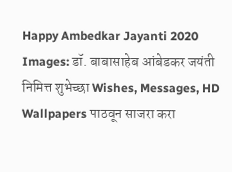Happy Ambedkar Jayanti 2020 Images: डॉ. बाबासाहेब आंबेडकर जयंती निमित्त शुभेच्छा Wishes, Messages, HD Wallpapers पाठवून साजरा करा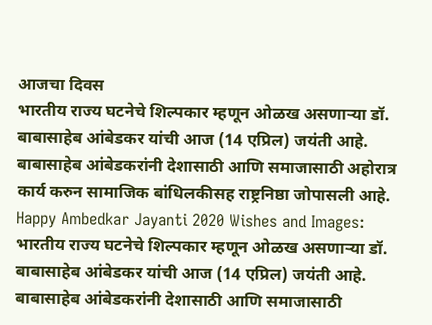आजचा दिवस
भारतीय राज्य घटनेचे शिल्पकार म्हणून ओळख असणाऱ्या डॉ. बाबासाहेब आंबेडकर यांची आज (14 एप्रिल) जयंती आहे. बाबासाहेब आंबेडकरांनी देशासाठी आणि समाजासाठी अहोरात्र कार्य करुन सामाजिक बांधिलकीसह राष्ट्रनिष्ठा जोपासली आहे.
Happy Ambedkar Jayanti 2020 Wishes and Images: भारतीय राज्य घटनेचे शिल्पकार म्हणून ओळख असणाऱ्या डॉ. बाबासाहेब आंबेडकर यांची आज (14 एप्रिल) जयंती आहे. बाबासाहेब आंबेडकरांनी देशासाठी आणि समाजासाठी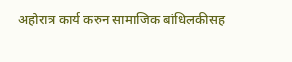अहोरात्र कार्य करुन सामाजिक बांधिलकीसह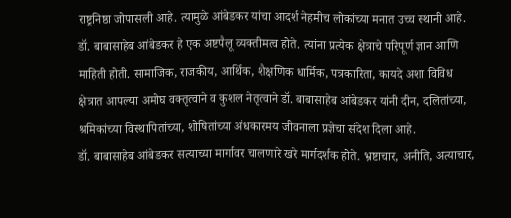राष्ट्रनिष्ठा जोपासली आहे. त्यामुळे आंबेडकर यांचा आदर्श नेहमीच लोकांच्या मनात उच्च स्थानी आहे. डॉ. बाबासाहेब आंबेडकर हे एक अष्टपैलू व्यक्तीमत्व होते. त्यांना प्रत्येक क्षेत्राचे परिपूर्ण ज्ञान आणि माहिती होती. सामाजिक, राजकीय, आर्थिक, शैक्षणिक धार्मिक, पत्रकारिता, कायदे अशा विविध क्षेत्रात आपल्या अमोघ वक्तृत्वाने व कुशल नेतृत्वाने डॉ. बाबासाहेब आंबेडकर यांनी दीन, दलितांच्या, श्रमिकांच्या विस्थापितांच्या, शोषितांच्या अंधकारमय जीवनाला प्रज्ञेचा संदेश दिला आहे.
डॉ. बाबासाहेब आंबेडकर सत्याच्या मार्गावर चालणारे खरे मार्गदर्शक होते. भ्रष्टाचार, अनीति, अत्याचार,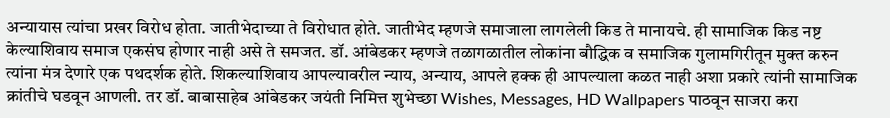अन्यायास त्यांचा प्रखर विरोध होता. जातीभेदाच्या ते विरोधात होते. जातीभेद म्हणजे समाजाला लागलेली किड ते मानायचे. ही सामाजिक किड नष्ट केल्याशिवाय समाज एकसंघ होणार नाही असे ते समजत. डॉ. आंबेडकर म्हणजे तळागळातील लोकांना बौद्धिक व समाजिक गुलामगिरीतून मुक्त करुन त्यांना मंत्र देणारे एक पथदर्शक होते. शिकल्याशिवाय आपल्यावरील न्याय, अन्याय, आपले हक्क ही आपल्याला कळत नाही अशा प्रकारे त्यांनी सामाजिक क्रांतीचे घडवून आणली. तर डॉ. बाबासाहेब आंबेडकर जयंती निमित्त शुभेच्छा Wishes, Messages, HD Wallpapers पाठवून साजरा करा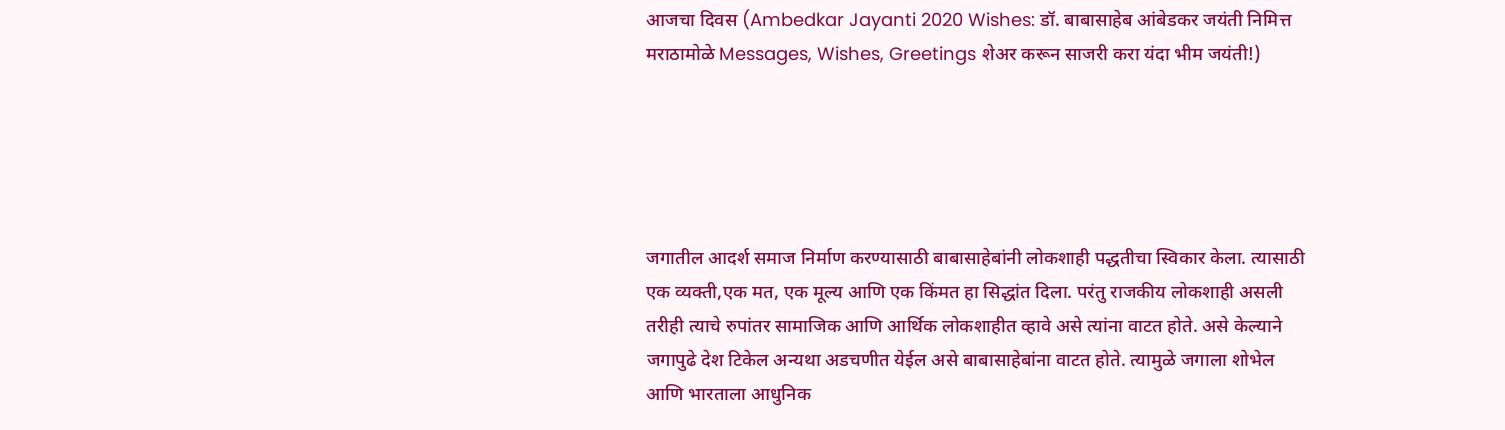आजचा दिवस (Ambedkar Jayanti 2020 Wishes: डॉ. बाबासाहेब आंबेडकर जयंती निमित्त मराठामोळे Messages, Wishes, Greetings शेअर करून साजरी करा यंदा भीम जयंती!)





जगातील आदर्श समाज निर्माण करण्यासाठी बाबासाहेबांनी लोकशाही पद्धतीचा स्विकार केला. त्यासाठी एक व्यक्ती,एक मत, एक मूल्य आणि एक किंमत हा सिद्धांत दिला. परंतु राजकीय लोकशाही असली तरीही त्याचे रुपांतर सामाजिक आणि आर्थिक लोकशाहीत व्हावे असे त्यांना वाटत होते. असे केल्याने जगापुढे देश टिकेल अन्यथा अडचणीत येईल असे बाबासाहेबांना वाटत होते. त्यामुळे जगाला शोभेल आणि भारताला आधुनिक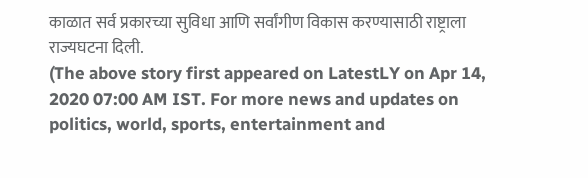काळात सर्व प्रकारच्या सुविधा आणि सर्वांगीण विकास करण्यासाठी राष्ट्राला राज्यघटना दिली.
(The above story first appeared on LatestLY on Apr 14, 2020 07:00 AM IST. For more news and updates on politics, world, sports, entertainment and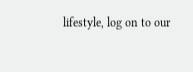lifestyle, log on to our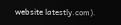website latestly.com).